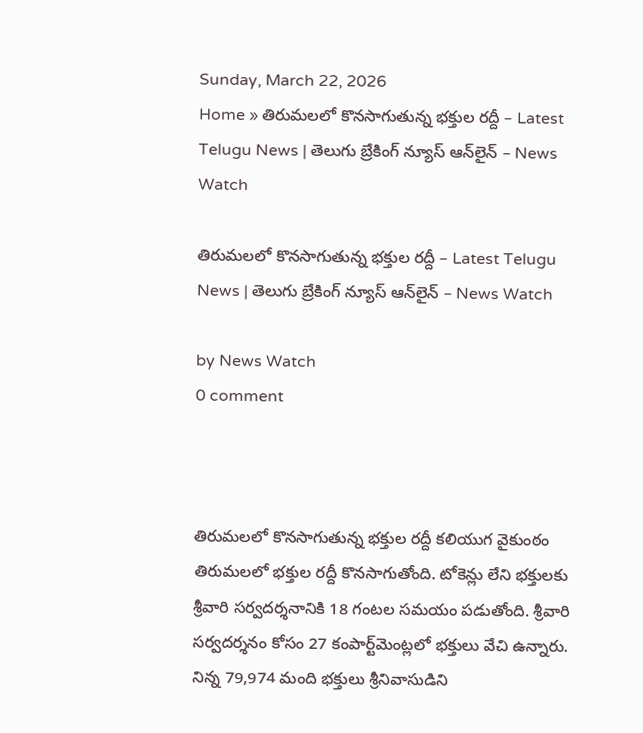Sunday, March 22, 2026
Home » తిరుమలలో కొనసాగుతున్న భక్తుల రద్దీ – Latest Telugu News | తెలుగు బ్రేకింగ్ న్యూస్ ఆన్‌లైన్ – News Watch

తిరుమలలో కొనసాగుతున్న భక్తుల రద్దీ – Latest Telugu News | తెలుగు బ్రేకింగ్ న్యూస్ ఆన్‌లైన్ – News Watch

by News Watch
0 comment



తిరుమలలో కొనసాగుతున్న భక్తుల రద్దీ కలియుగ వైకుంఠం తిరుమలలో భక్తుల రద్దీ కొనసాగుతోంది. టోకెన్లు లేని భక్తులకు శ్రీవారి సర్వదర్శనానికి 18 గంటల సమయం పడుతోంది. శ్రీవారి సర్వదర్శనం కోసం 27 కంపార్ట్‌మెంట్లలో భక్తులు వేచి ఉన్నారు. నిన్న 79,974 మంది భక్తులు శ్రీనివాసుడిని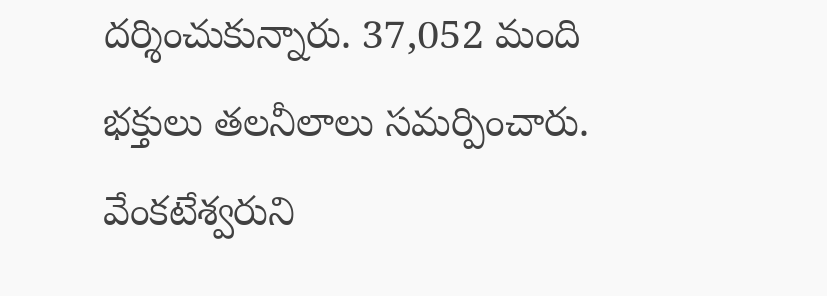దర్శించుకున్నారు. 37,052 మంది భక్తులు తలనీలాలు సమర్పించారు. వేంకటేశ్వరుని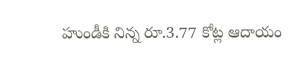హుండీకి నిన్న రూ.3.77 కోట్ల ఆదాయం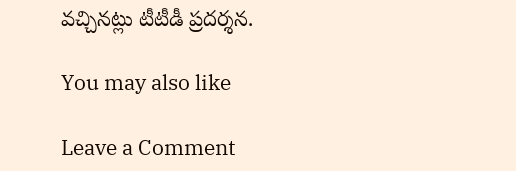వచ్చినట్లు టీటీడీ ప్రదర్శన.

You may also like

Leave a Comment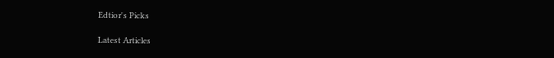Edtior's Picks

Latest Articles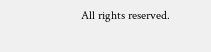All rights reserved.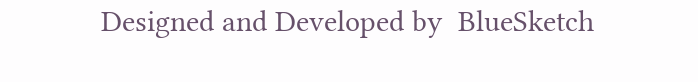Designed and Developed by  BlueSketch